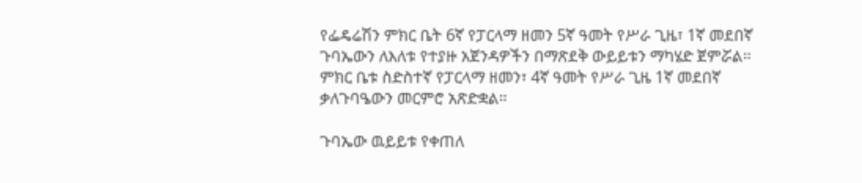የፌዴሬሽን ምክር ቤት 6ኛ የፓርላማ ዘመን 5ኛ ዓመት የሥራ ጊዜ፣ 1ኛ መደበኛ ጉባኤውን ለእለቱ የተያዙ አጀንዳዎችን በማጽደቅ ውይይቱን ማካሄድ ጀምሯል።
ምክር ቤቱ ስድስተኛ የፓርላማ ዘመን፣ 4ኛ ዓመት የሥራ ጊዜ 1ኛ መደበኛ ቃለጉባዔውን መርምሮ አጽድቋል።

ጉባኤው ዉይይቱ የቀጠለ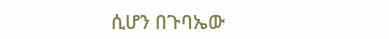ሲሆን በጉባኤው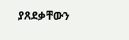ያጸደቃቸውን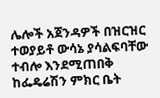ሌሎች አጀንዳዎች በዝርዝር ተወያይቶ ውሳኔ ያሳልፍባቸው ተብሎ እንደሚጠበቅ ከፌዴሬሽን ምክር ቤት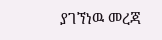ያገኘነዉ መረጃ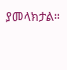ያመላክታል።